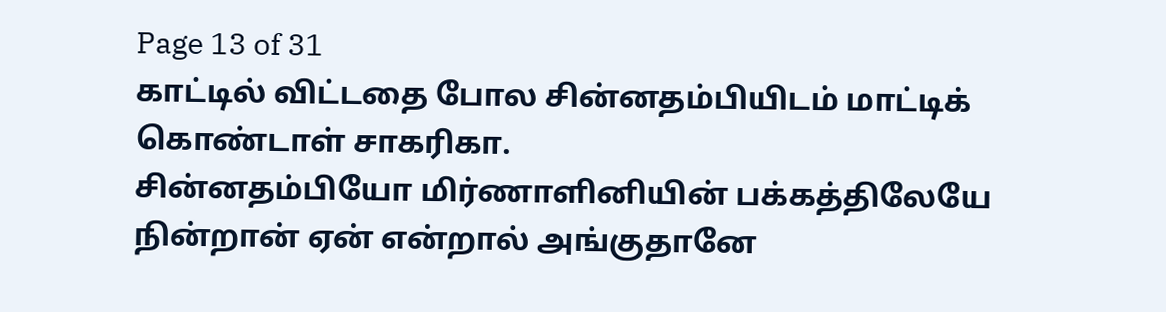Page 13 of 31
காட்டில் விட்டதை போல சின்னதம்பியிடம் மாட்டிக் கொண்டாள் சாகரிகா.
சின்னதம்பியோ மிர்ணாளினியின் பக்கத்திலேயே நின்றான் ஏன் என்றால் அங்குதானே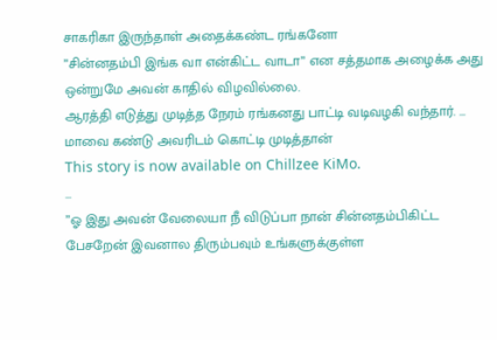சாகரிகா இருந்தாள் அதைக்கண்ட ரங்கனோ
”சின்னதம்பி இங்க வா என்கிட்ட வாடா” என சத்தமாக அழைக்க அது ஒன்றுமே அவன் காதில் விழவில்லை.
ஆரத்தி எடுத்து முடித்த நேரம் ரங்கனது பாட்டி வடிவழகி வந்தார். ... மாவை கண்டு அவரிடம் கொட்டி முடித்தான்
This story is now available on Chillzee KiMo.
...
”ஓ இது அவன் வேலையா நீ விடுப்பா நான் சின்னதம்பிகிட்ட பேசறேன் இவனால திரும்பவும் உங்களுக்குள்ள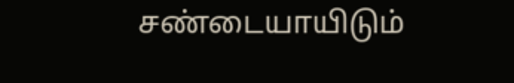சண்டையாயிடும்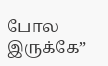போல இருக்கே”